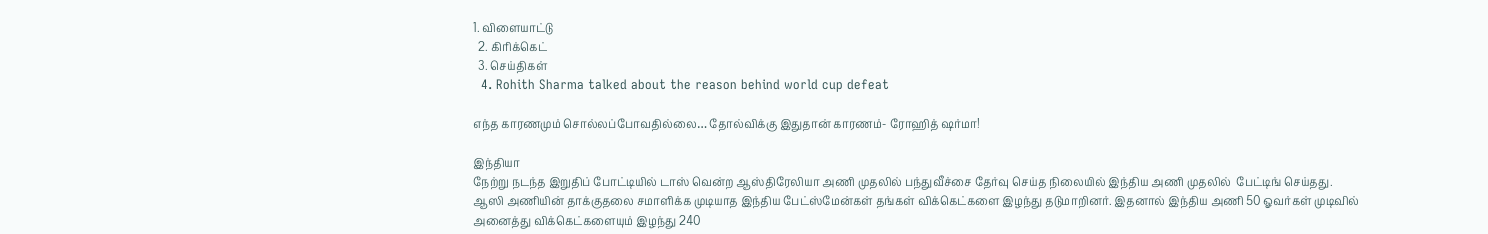1. விளையாட்டு
  2. கிரிக்கெட்
  3. செய்திகள்
  4. Rohith Sharma talked about the reason behind world cup defeat

எந்த காரணமும் சொல்லப்போவதில்லை… தோல்விக்கு இதுதான் காரணம்- ரோஹித் ஷர்மா!

இந்தியா
நேற்று நடந்த இறுதிப் போட்டியில் டாஸ் வென்ற ஆஸ்திரேலியா அணி முதலில் பந்துவீச்சை தேர்வு செய்த நிலையில் இந்திய அணி முதலில்  பேட்டிங் செய்தது. ஆஸி அணியின் தாக்குதலை சமாளிக்க முடியாத இந்திய பேட்ஸ்மேன்கள் தங்கள் விக்கெட்களை இழந்து தடுமாறினர். இதனால் இந்திய அணி 50 ஓவர்கள் முடிவில் அனைத்து விக்கெட்களையும் இழந்து 240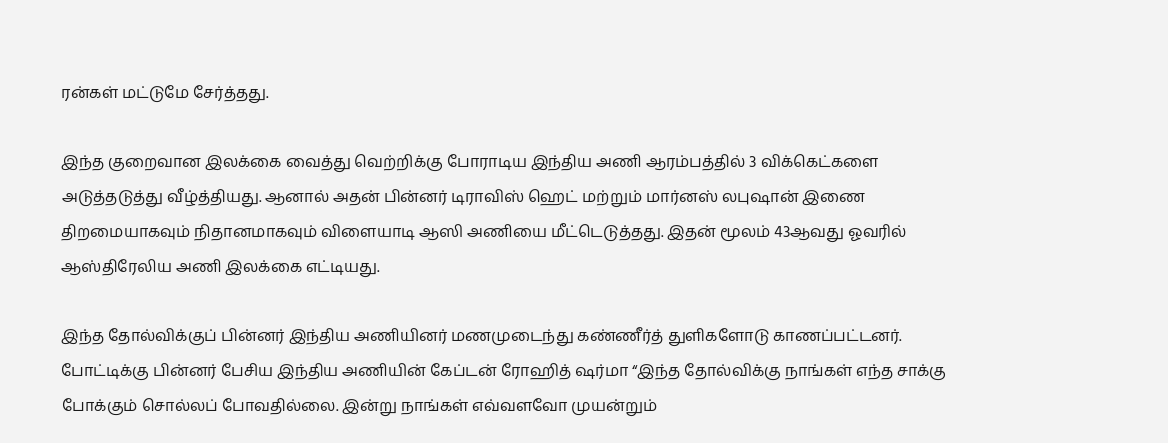ரன்கள் மட்டுமே சேர்த்தது.

இந்த குறைவான இலக்கை வைத்து வெற்றிக்கு போராடிய இந்திய அணி ஆரம்பத்தில் 3 விக்கெட்களை அடுத்தடுத்து வீழ்த்தியது. ஆனால் அதன் பின்னர் டிராவிஸ் ஹெட் மற்றும் மார்னஸ் லபுஷான் இணை திறமையாகவும் நிதானமாகவும் விளையாடி ஆஸி அணியை மீட்டெடுத்தது. இதன் மூலம் 43ஆவது ஓவரில் ஆஸ்திரேலிய அணி இலக்கை எட்டியது.

இந்த தோல்விக்குப் பின்னர் இந்திய அணியினர் மணமுடைந்து கண்ணீர்த் துளிகளோடு காணப்பட்டனர். போட்டிக்கு பின்னர் பேசிய இந்திய அணியின் கேப்டன் ரோஹித் ஷர்மா “இந்த தோல்விக்கு நாங்கள் எந்த சாக்கு போக்கும் சொல்லப் போவதில்லை. இன்று நாங்கள் எவ்வளவோ முயன்றும்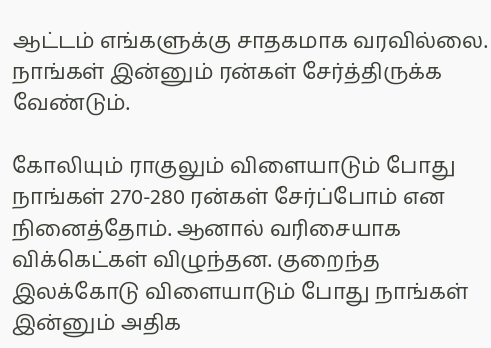ஆட்டம் எங்களுக்கு சாதகமாக வரவில்லை. நாங்கள் இன்னும் ரன்கள் சேர்த்திருக்க வேண்டும்.

கோலியும் ராகுலும் விளையாடும் போது நாங்கள் 270-280 ரன்கள் சேர்ப்போம் என நினைத்தோம். ஆனால் வரிசையாக விக்கெட்கள் விழுந்தன. குறைந்த இலக்கோடு விளையாடும் போது நாங்கள் இன்னும் அதிக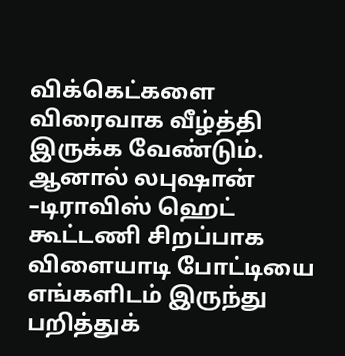விக்கெட்களை  விரைவாக வீழ்த்தி இருக்க வேண்டும். ஆனால் லபுஷான் –டிராவிஸ் ஹெட் கூட்டணி சிறப்பாக விளையாடி போட்டியை எங்களிடம் இருந்து பறித்துக்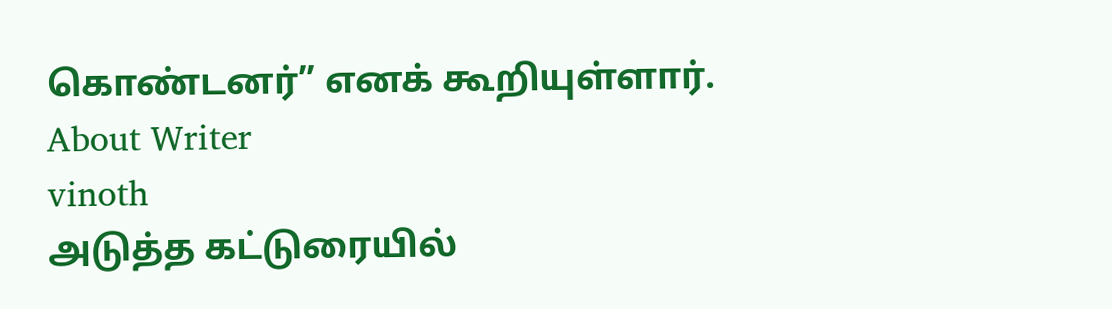கொண்டனர்” எனக் கூறியுள்ளார்.
About Writer
vinoth
அடுத்த கட்டுரையில்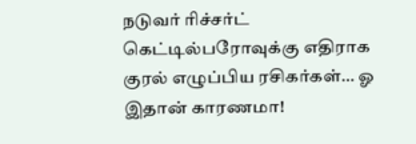நடுவர் ரிச்சர்ட் கெட்டில்பரோவுக்கு எதிராக குரல் எழுப்பிய ரசிகர்கள்… ஓ இதான் காரணமா!